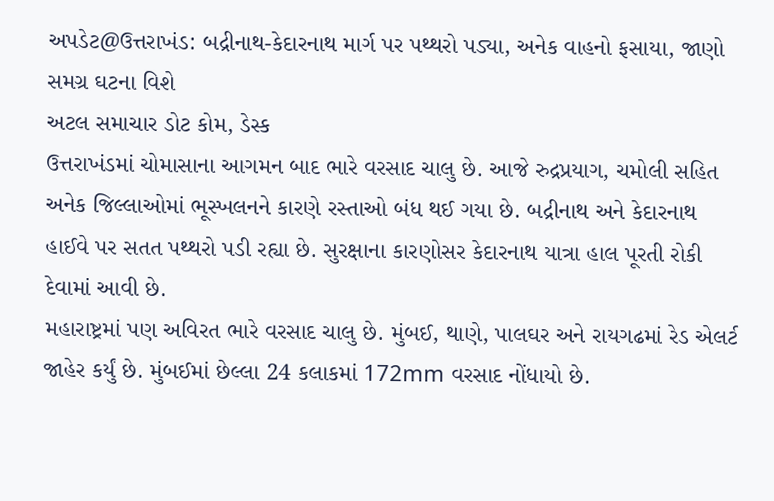અપડેટ@ઉત્તરાખંડ: બદ્રીનાથ-કેદારનાથ માર્ગ પર પથ્થરો પડ્યા, અનેક વાહનો ફસાયા, જાણો સમગ્ર ઘટના વિશે
અટલ સમાચાર ડોટ કોમ, ડેસ્ક
ઉત્તરાખંડમાં ચોમાસાના આગમન બાદ ભારે વરસાદ ચાલુ છે. આજે રુદ્રપ્રયાગ, ચમોલી સહિત અનેક જિલ્લાઓમાં ભૂસ્ખલનને કારણે રસ્તાઓ બંધ થઈ ગયા છે. બદ્રીનાથ અને કેદારનાથ હાઈવે પર સતત પથ્થરો પડી રહ્યા છે. સુરક્ષાના કારણોસર કેદારનાથ યાત્રા હાલ પૂરતી રોકી દેવામાં આવી છે.
મહારાષ્ટ્રમાં પણ અવિરત ભારે વરસાદ ચાલુ છે. મુંબઈ, થાણે, પાલઘર અને રાયગઢમાં રેડ એલર્ટ જાહેર કર્યું છે. મુંબઈમાં છેલ્લા 24 કલાકમાં 172mm વરસાદ નોંધાયો છે.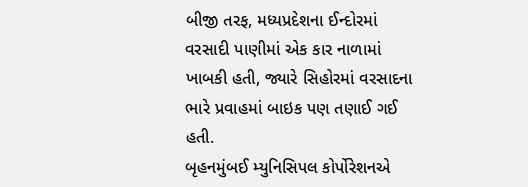બીજી તરફ, મધ્યપ્રદેશના ઈન્દોરમાં વરસાદી પાણીમાં એક કાર નાળામાં ખાબકી હતી, જ્યારે સિહોરમાં વરસાદના ભારે પ્રવાહમાં બાઇક પણ તણાઈ ગઈ હતી.
બૃહનમુંબઈ મ્યુનિસિપલ કોર્પોરેશનએ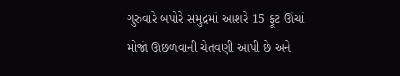ગુરુવારે બપોરે સમુદ્રમાં આશરે 15 ફૂટ ઊંચાં મોજાં ઊછળવાની ચેતવણી આપી છે અને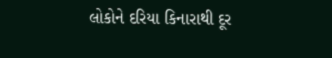લોકોને દરિયા કિનારાથી દૂર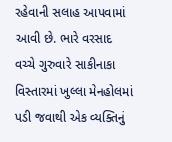રહેવાની સલાહ આપવામાં આવી છે. ભારે વરસાદ વચ્ચે ગુરુવારે સાકીનાકા વિસ્તારમાં ખુલ્લા મેનહોલમાં પડી જવાથી એક વ્યક્તિનું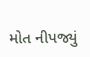મોત નીપજ્યું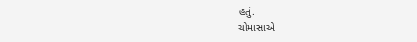હતું.
ચોમાસાએ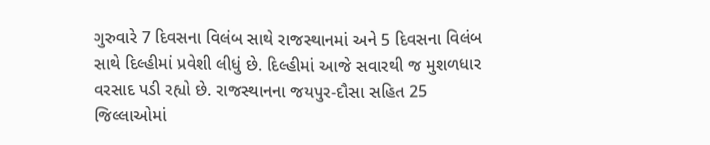ગુરુવારે 7 દિવસના વિલંબ સાથે રાજસ્થાનમાં અને 5 દિવસના વિલંબ સાથે દિલ્હીમાં પ્રવેશી લીધું છે. દિલ્હીમાં આજે સવારથી જ મુશળધાર વરસાદ પડી રહ્યો છે. રાજસ્થાનના જયપુર-દૌસા સહિત 25 જિલ્લાઓમાં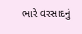ભારે વરસાદનું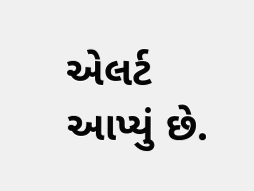એલર્ટ આપ્યું છે.